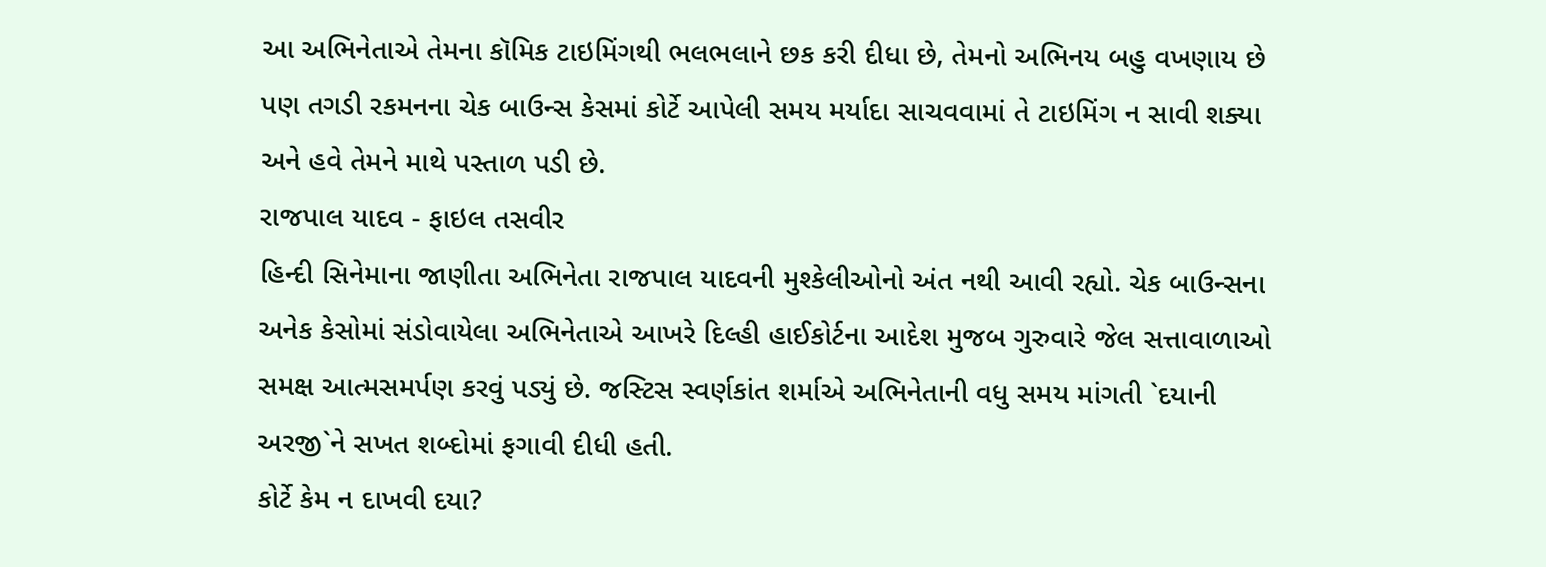આ અભિનેતાએ તેમના કૉમિક ટાઇમિંગથી ભલભલાને છક કરી દીધા છે, તેમનો અભિનય બહુ વખણાય છે પણ તગડી રકમનના ચેક બાઉન્સ કેસમાં કોર્ટે આપેલી સમય મર્યાદા સાચવવામાં તે ટાઇમિંગ ન સાવી શક્યા અને હવે તેમને માથે પસ્તાળ પડી છે.
રાજપાલ યાદવ - ફાઇલ તસવીર
હિન્દી સિનેમાના જાણીતા અભિનેતા રાજપાલ યાદવની મુશ્કેલીઓનો અંત નથી આવી રહ્યો. ચેક બાઉન્સના અનેક કેસોમાં સંડોવાયેલા અભિનેતાએ આખરે દિલ્હી હાઈકોર્ટના આદેશ મુજબ ગુરુવારે જેલ સત્તાવાળાઓ સમક્ષ આત્મસમર્પણ કરવું પડ્યું છે. જસ્ટિસ સ્વર્ણકાંત શર્માએ અભિનેતાની વધુ સમય માંગતી `દયાની અરજી`ને સખત શબ્દોમાં ફગાવી દીધી હતી.
કોર્ટે કેમ ન દાખવી દયા?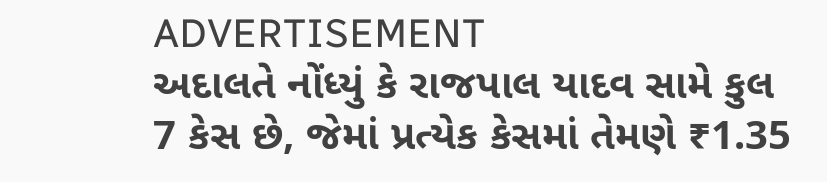ADVERTISEMENT
અદાલતે નોંધ્યું કે રાજપાલ યાદવ સામે કુલ 7 કેસ છે, જેમાં પ્રત્યેક કેસમાં તેમણે ₹1.35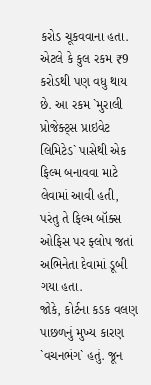કરોડ ચૂકવવાના હતા. એટલે કે કુલ રકમ ₹9 કરોડથી પણ વધુ થાય છે. આ રકમ `મુરાલી પ્રોજેક્ટ્સ પ્રાઇવેટ લિમિટેડ` પાસેથી એક ફિલ્મ બનાવવા માટે લેવામાં આવી હતી, પરંતુ તે ફિલ્મ બૉક્સ ઓફિસ પર ફ્લોપ જતાં અભિનેતા દેવામાં ડૂબી ગયા હતા.
જોકે, કોર્ટના કડક વલણ પાછળનું મુખ્ય કારણ `વચનભંગ` હતું. જૂન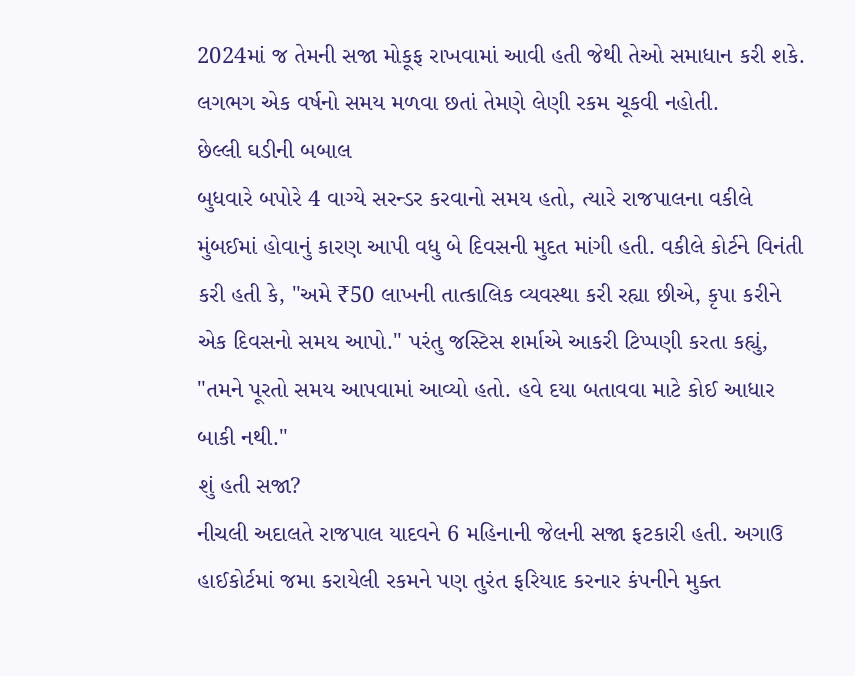2024માં જ તેમની સજા મોકૂફ રાખવામાં આવી હતી જેથી તેઓ સમાધાન કરી શકે. લગભગ એક વર્ષનો સમય મળવા છતાં તેમણે લેણી રકમ ચૂકવી નહોતી.
છેલ્લી ઘડીની બબાલ
બુધવારે બપોરે 4 વાગ્યે સરન્ડર કરવાનો સમય હતો, ત્યારે રાજપાલના વકીલે મુંબઈમાં હોવાનું કારણ આપી વધુ બે દિવસની મુદત માંગી હતી. વકીલે કોર્ટને વિનંતી કરી હતી કે, "અમે ₹50 લાખની તાત્કાલિક વ્યવસ્થા કરી રહ્યા છીએ, કૃપા કરીને એક દિવસનો સમય આપો." પરંતુ જસ્ટિસ શર્માએ આકરી ટિપ્પણી કરતા કહ્યું, "તમને પૂરતો સમય આપવામાં આવ્યો હતો. હવે દયા બતાવવા માટે કોઈ આધાર બાકી નથી."
શું હતી સજા?
નીચલી અદાલતે રાજપાલ યાદવને 6 મહિનાની જેલની સજા ફટકારી હતી. અગાઉ હાઈકોર્ટમાં જમા કરાયેલી રકમને પણ તુરંત ફરિયાદ કરનાર કંપનીને મુક્ત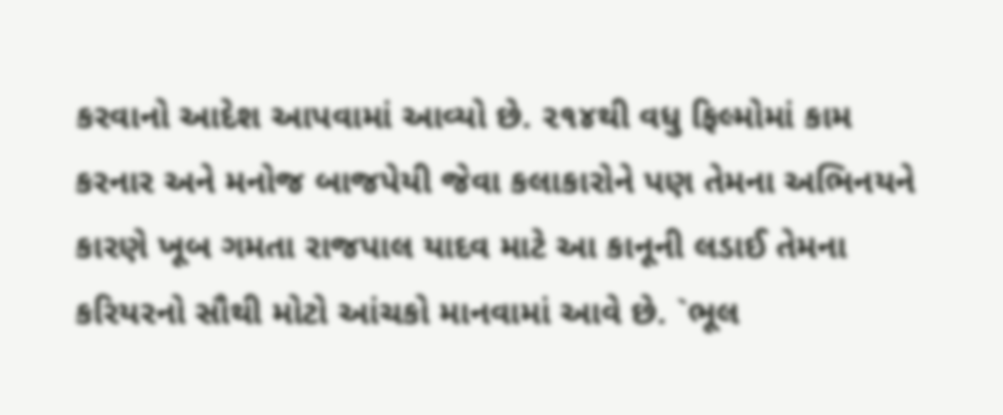કરવાનો આદેશ આપવામાં આવ્યો છે. ૨૧૪થી વધુ ફિલ્મોમાં કામ કરનાર અને મનોજ બાજપેયી જેવા કલાકારોને પણ તેમના અભિનયને કારણે ખૂબ ગમતા રાજપાલ યાદવ માટે આ કાનૂની લડાઈ તેમના કરિયરનો સૌથી મોટો આંચકો માનવામાં આવે છે. `ભૂલ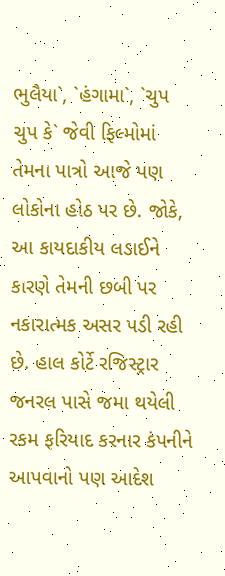ભુલૈયા`, `હંગામા`, `ચુપ ચુપ કે` જેવી ફિલ્મોમાં તેમના પાત્રો આજે પણ લોકોના હોઠ પર છે. જોકે, આ કાયદાકીય લડાઈને કારણે તેમની છબી પર નકારાત્મક અસર પડી રહી છે. હાલ કોર્ટે રજિસ્ટ્રાર જનરલ પાસે જમા થયેલી રકમ ફરિયાદ કરનાર કંપનીને આપવાનો પણ આદેશ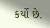કર્યો છે.